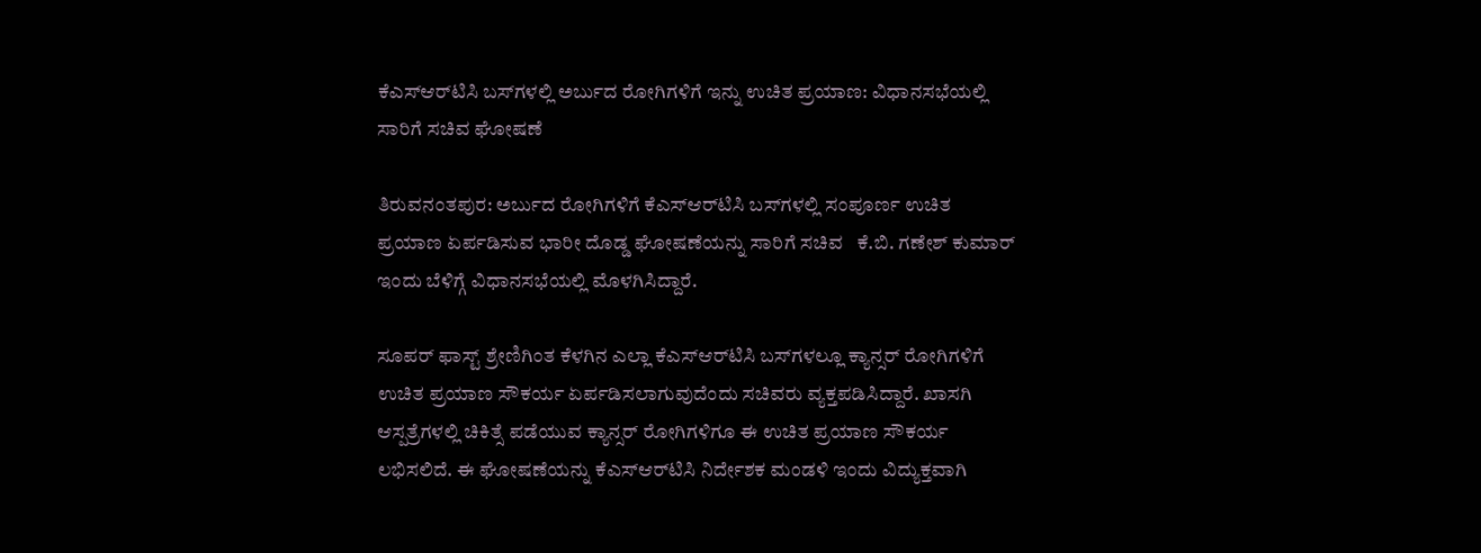ಕೆಎಸ್‌ಆರ್‌ಟಿಸಿ ಬಸ್‌ಗಳಲ್ಲಿ ಅರ್ಬುದ ರೋಗಿಗಳಿಗೆ ಇನ್ನು ಉಚಿತ ಪ್ರಯಾಣ: ವಿಧಾನಸಭೆಯಲ್ಲಿ ಸಾರಿಗೆ ಸಚಿವ ಘೋಷಣೆ

ತಿರುವನಂತಪುರ: ಅರ್ಬುದ ರೋಗಿಗಳಿಗೆ ಕೆಎಸ್‌ಆರ್‌ಟಿಸಿ ಬಸ್‌ಗಳಲ್ಲಿ ಸಂಪೂರ್ಣ ಉಚಿತ ಪ್ರಯಾಣ ಏರ್ಪಡಿಸುವ ಭಾರೀ ದೊಡ್ಡ ಘೋಷಣೆಯನ್ನು ಸಾರಿಗೆ ಸಚಿವ   ಕೆ.ಬಿ. ಗಣೇಶ್ ಕುಮಾರ್ ಇಂದು ಬೆಳಿಗ್ಗೆ ವಿಧಾನಸಭೆಯಲ್ಲಿ ಮೊಳಗಿಸಿದ್ದಾರೆ.

ಸೂಪರ್ ಫಾಸ್ಟ್ ಶ್ರೇಣಿಗಿಂತ ಕೆಳಗಿನ ಎಲ್ಲಾ ಕೆಎಸ್‌ಆರ್‌ಟಿಸಿ ಬಸ್‌ಗಳಲ್ಲೂ ಕ್ಯಾನ್ಸರ್ ರೋಗಿಗಳಿಗೆ ಉಚಿತ ಪ್ರಯಾಣ ಸೌಕರ್ಯ ಏರ್ಪಡಿಸಲಾಗುವುದೆಂದು ಸಚಿವರು ವ್ಯಕ್ತಪಡಿಸಿದ್ದಾರೆ. ಖಾಸಗಿ ಆಸ್ಪತ್ರೆಗಳಲ್ಲಿ ಚಿಕಿತ್ಸೆ ಪಡೆಯುವ ಕ್ಯಾನ್ಸರ್ ರೋಗಿಗಳಿಗೂ ಈ ಉಚಿತ ಪ್ರಯಾಣ ಸೌಕರ್ಯ ಲಭಿಸಲಿದೆ. ಈ ಘೋಷಣೆಯನ್ನು ಕೆಎಸ್‌ಆರ್‌ಟಿಸಿ ನಿರ್ದೇಶಕ ಮಂಡಳಿ ಇಂದು ವಿದ್ಯುಕ್ತವಾಗಿ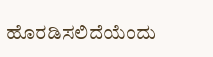ಹೊರಡಿಸಲಿದೆಯೆಂದು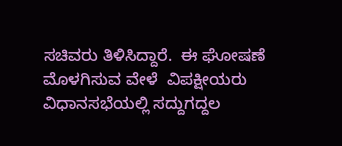ಸಚಿವರು ತಿಳಿಸಿದ್ದಾರೆ.  ಈ ಘೋಷಣೆ ಮೊಳಗಿಸುವ ವೇಳೆ  ವಿಪಕ್ಷೀಯರು ವಿಧಾನಸಭೆಯಲ್ಲಿ ಸದ್ದುಗದ್ದಲ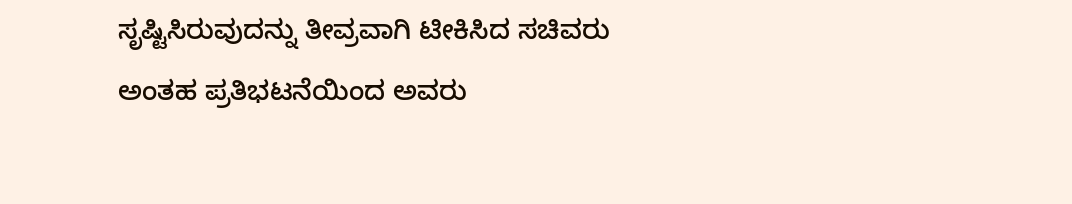ಸೃಷ್ಟಿಸಿರುವುದನ್ನು ತೀವ್ರವಾಗಿ ಟೀಕಿಸಿದ ಸಚಿವರು ಅಂತಹ ಪ್ರತಿಭಟನೆಯಿಂದ ಅವರು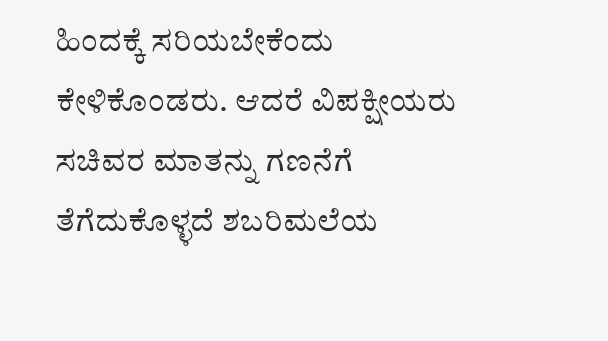ಹಿಂದಕ್ಕೆ ಸರಿಯಬೇಕೆಂದು ಕೇಳಿಕೊಂಡರು. ಆದರೆ ವಿಪಕ್ಷೀಯರು ಸಚಿವರ ಮಾತನ್ನು ಗಣನೆಗೆ ತೆಗೆದುಕೊಳ್ಳದೆ ಶಬರಿಮಲೆಯ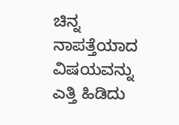ಚಿನ್ನ ನಾಪತ್ತೆಯಾದ ವಿಷಯವನ್ನು ಎತ್ತಿ ಹಿಡಿದು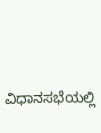ವಿಧಾನಸಭೆಯಲ್ಲಿ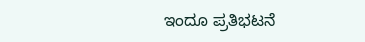ಇಂದೂ ಪ್ರತಿಭಟನೆ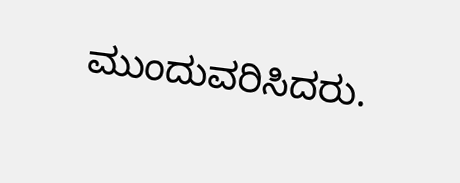ಮುಂದುವರಿಸಿದರು.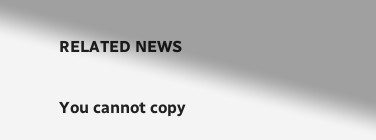RELATED NEWS

You cannot copy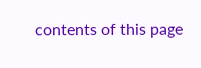contents of this page